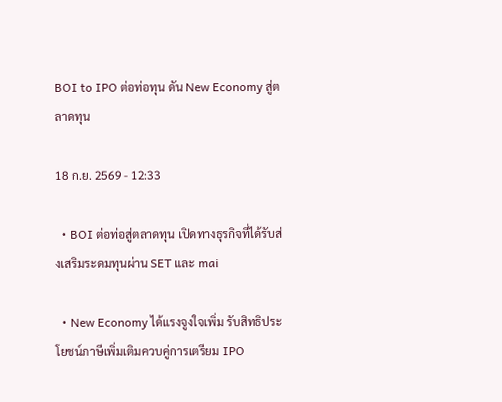BOI to IPO ต่อท่อทุน ดัน New Economy สู่ตลาดทุน

18 ก.ย. 2569 - 12:33

  • BOI ต่อท่อสู่ตลาดทุน เปิดทางธุรกิจที่ได้รับส่งเสริมระดมทุนผ่าน SET และ mai

  • New Economy ได้แรงจูงใจเพิ่ม รับสิทธิประโยชน์ภาษีเพิ่มเติมควบคู่การเตรียม IPO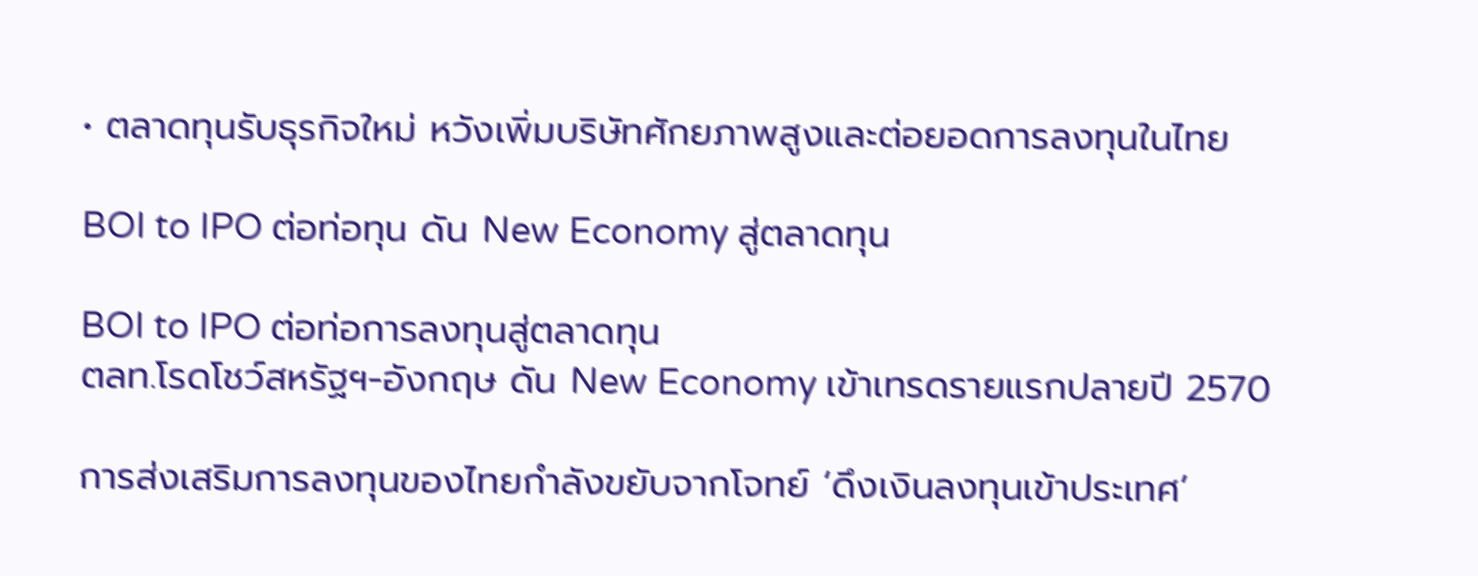• ตลาดทุนรับธุรกิจใหม่ หวังเพิ่มบริษัทศักยภาพสูงและต่อยอดการลงทุนในไทย

BOI to IPO ต่อท่อทุน ดัน New Economy สู่ตลาดทุน

BOI to IPO ต่อท่อการลงทุนสู่ตลาดทุน
ตลท.โรดโชว์สหรัฐฯ-อังกฤษ ดัน New Economy เข้าเทรดรายแรกปลายปี 2570

การส่งเสริมการลงทุนของไทยกำลังขยับจากโจทย์ ‘ดึงเงินลงทุนเข้าประเทศ’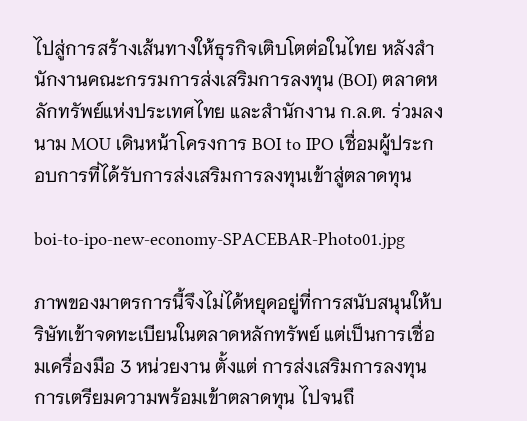ไปสู่การสร้างเส้นทางให้ธุรกิจเติบโตต่อในไทย หลังสำนักงานคณะกรรมการส่งเสริมการลงทุน (BOI) ตลาดหลักทรัพย์แห่งประเทศไทย และสำนักงาน ก.ล.ต. ร่วมลงนาม MOU เดินหน้าโครงการ BOI to IPO เชื่อมผู้ประกอบการที่ได้รับการส่งเสริมการลงทุนเข้าสู่ตลาดทุน

boi-to-ipo-new-economy-SPACEBAR-Photo01.jpg

ภาพของมาตรการนี้จึงไม่ได้หยุดอยู่ที่การสนับสนุนให้บริษัทเข้าจดทะเบียนในตลาดหลักทรัพย์ แต่เป็นการเชื่อมเครื่องมือ 3 หน่วยงาน ตั้งแต่ การส่งเสริมการลงทุน การเตรียมความพร้อมเข้าตลาดทุน ไปจนถึ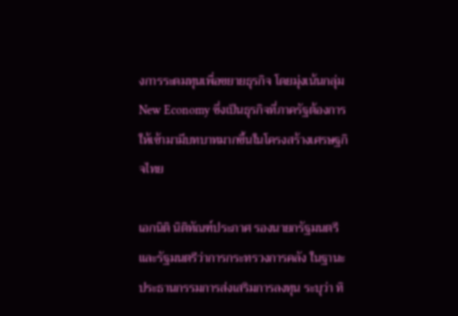งการระดมทุนเพื่อขยายธุรกิจ โดยมุ่งเน้นกลุ่ม New Economy ซึ่งเป็นธุรกิจที่ภาครัฐต้องการให้เข้ามามีบทบาทมากขึ้นในโครงสร้างเศรษฐกิจไทย

เอกนิติ นิติทัณฑ์ประภาศ รองนายกรัฐมนตรีและรัฐมนตรีว่าการกระทรวงการคลัง ในฐานะประธานกรรมการส่งเสริมการลงทุน ระบุว่า ทิ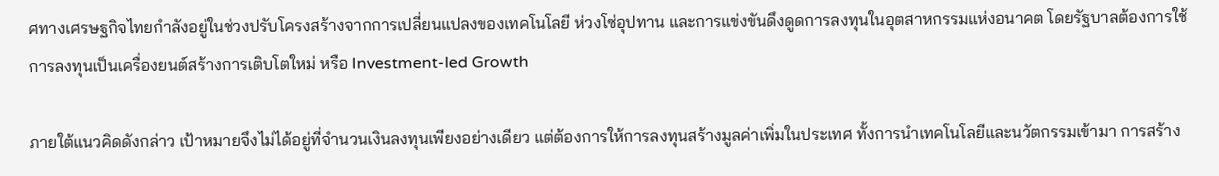ศทางเศรษฐกิจไทยกำลังอยู่ในช่วงปรับโครงสร้างจากการเปลี่ยนแปลงของเทคโนโลยี ห่วงโซ่อุปทาน และการแข่งขันดึงดูดการลงทุนในอุตสาหกรรมแห่งอนาคต โดยรัฐบาลต้องการใช้การลงทุนเป็นเครื่องยนต์สร้างการเติบโตใหม่ หรือ Investment-led Growth

ภายใต้แนวคิดดังกล่าว เป้าหมายจึงไม่ได้อยู่ที่จำนวนเงินลงทุนเพียงอย่างเดียว แต่ต้องการให้การลงทุนสร้างมูลค่าเพิ่มในประเทศ ทั้งการนำเทคโนโลยีและนวัตกรรมเข้ามา การสร้าง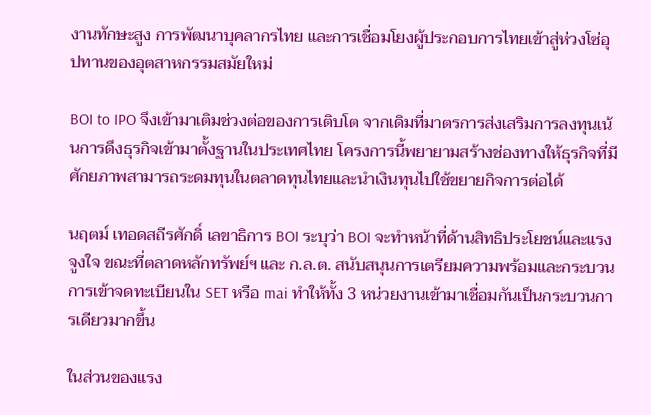งานทักษะสูง การพัฒนาบุคลากรไทย และการเชื่อมโยงผู้ประกอบการไทยเข้าสู่ห่วงโซ่อุปทานของอุตสาหกรรมสมัยใหม่

BOI to IPO จึงเข้ามาเติมช่วงต่อของการเติบโต จากเดิมที่มาตรการส่งเสริมการลงทุนเน้นการดึงธุรกิจเข้ามาตั้งฐานในประเทศไทย โครงการนี้พยายามสร้างช่องทางให้ธุรกิจที่มีศักยภาพสามารถระดมทุนในตลาดทุนไทยและนำเงินทุนไปใช้ขยายกิจการต่อได้

นฤตม์ เทอดสถีรศักดิ์ เลขาธิการ BOI ระบุว่า BOI จะทำหน้าที่ด้านสิทธิประโยชน์และแรงจูงใจ ขณะที่ตลาดหลักทรัพย์ฯ และ ก.ล.ต. สนับสนุนการเตรียมความพร้อมและกระบวนการเข้าจดทะเบียนใน SET หรือ mai ทำให้ทั้ง 3 หน่วยงานเข้ามาเชื่อมกันเป็นกระบวนการเดียวมากขึ้น

ในส่วนของแรง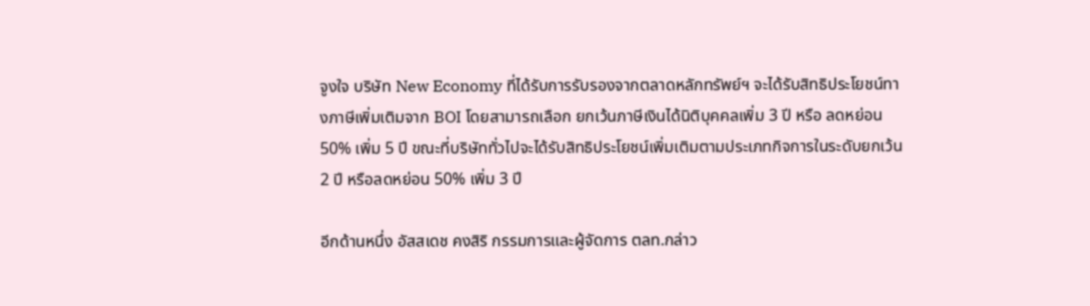จูงใจ บริษัท New Economy ที่ได้รับการรับรองจากตลาดหลักทรัพย์ฯ จะได้รับสิทธิประโยชน์ทางภาษีเพิ่มเติมจาก BOI โดยสามารถเลือก ยกเว้นภาษีเงินได้นิติบุคคลเพิ่ม 3 ปี หรือ ลดหย่อน 50% เพิ่ม 5 ปี ขณะที่บริษัททั่วไปจะได้รับสิทธิประโยชน์เพิ่มเติมตามประเภทกิจการในระดับยกเว้น 2 ปี หรือลดหย่อน 50% เพิ่ม 3 ปี

อีกด้านหนึ่ง อัสสเดช คงสิริ กรรมการและผู้จัดการ ตลท.กล่าว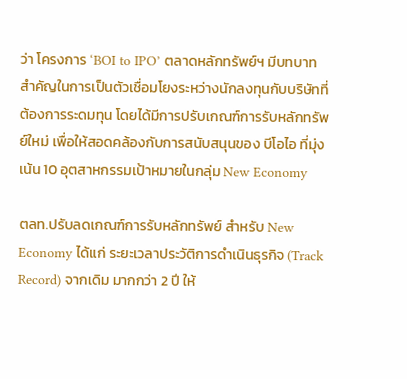ว่า โครงการ ‘BOI to IPO’ ตลาดหลักทรัพย์ฯ มีบทบาทสำคัญในการเป็นตัวเชื่อมโยงระหว่างนักลงทุนกับบริษัทที่ต้องการระดมทุน โดยได้มีการปรับเกณฑ์การรับหลักทรัพย์ใหม่ เพื่อให้สอดคล้องกับการสนับสนุนของ บีโอไอ ที่มุ่งเน้น 10 อุตสาหกรรมเป้าหมายในกลุ่ม New Economy

ตลท.ปรับลดเกณฑ์การรับหลักทรัพย์ สำหรับ New Economy ได้แก่ ระยะเวลาประวัติการดำเนินธุรกิจ (Track Record) จากเดิม มากกว่า 2 ปี ให้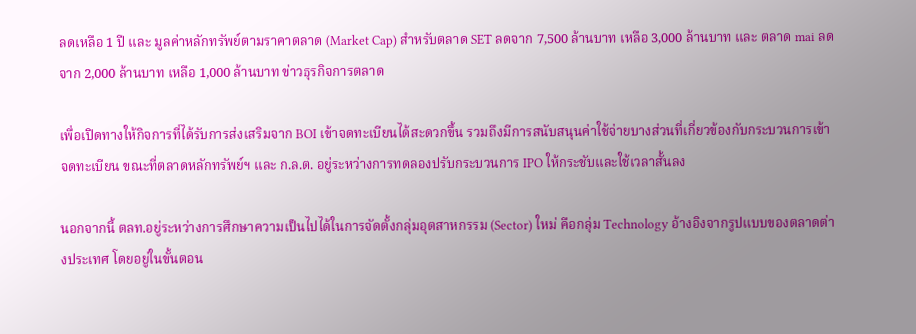ลดเหลือ 1 ปี และ มูลค่าหลักทรัพย์ตามราคาตลาด (Market Cap) สำหรับตลาด SET ลดจาก 7,500 ล้านบาท เหลือ 3,000 ล้านบาท และ ตลาด mai ลดจาก 2,000 ล้านบาท เหลือ 1,000 ล้านบาท ข่าวธุรกิจการตลาด

เพื่อเปิดทางให้กิจการที่ได้รับการส่งเสริมจาก BOI เข้าจดทะเบียนได้สะดวกขึ้น รวมถึงมีการสนับสนุนค่าใช้จ่ายบางส่วนที่เกี่ยวข้องกับกระบวนการเข้าจดทะเบียน ขณะที่ตลาดหลักทรัพย์ฯ และ ก.ล.ต. อยู่ระหว่างการทดลองปรับกระบวนการ IPO ให้กระชับและใช้เวลาสั้นลง

นอกจากนี้ ตลท.อยู่ระหว่างการศึกษาความเป็นไปได้ในการจัดตั้งกลุ่มอุตสาหกรรม (Sector) ใหม่ คือกลุ่ม Technology อ้างอิงจากรูปแบบของตลาดต่างประเทศ โดยอยู่ในขั้นตอน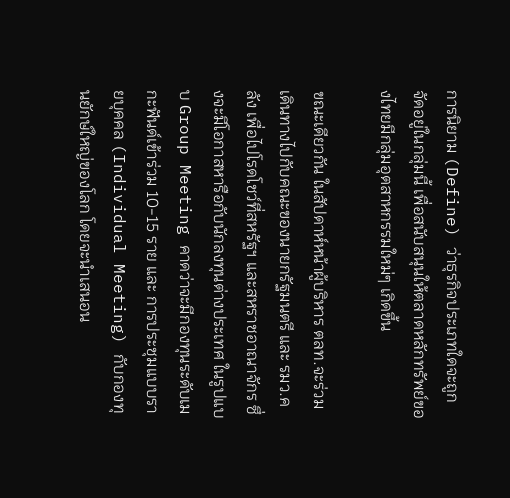การนิยาม (Define) ว่าธุรกิจประเภทใดจะถูกจัดอยู่ในกลุ่มนี้ เพื่อสนับสนุนให้ตลาดหลักทรัพย์ของไทยมีกลุ่มอุตสาหกรรมใหม่ๆ เกิดขึ้น

ขณะเดียวกัน ในสัปดาห์หน้าผู้บริหาร ตลท.จะร่วมเดินทางไปกับคณะของนายกรัฐมนตรี และ รมว.คลัง เพื่อไปโรดโชว์ที่สหรัฐฯ และสหราชอาณาจักร ซึ่งจะมีโอกาสหารือกับนักลงทุนต่างประเทศ ในรูปแบบ Group Meeting คาดว่าจะมีกองทุนระดับเมกะฟันด์เข้าร่วม 10-15 ราย และ การประชุมแบบรายบุคคล (Individual Meeting) กับกองทุนยักษ์ใหญ่ของโลก โดยจะนำเสนอน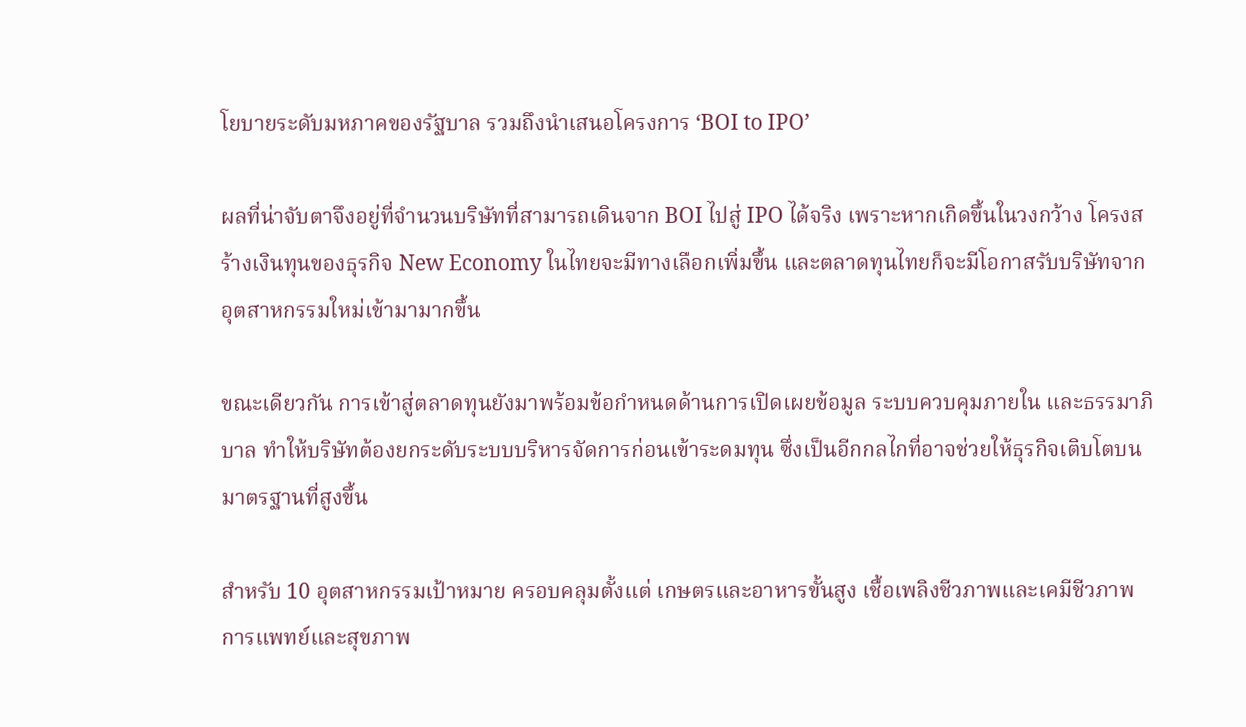โยบายระดับมหภาคของรัฐบาล รวมถึงนำเสนอโครงการ ‘BOI to IPO’

ผลที่น่าจับตาจึงอยู่ที่จำนวนบริษัทที่สามารถเดินจาก BOI ไปสู่ IPO ได้จริง เพราะหากเกิดขึ้นในวงกว้าง โครงสร้างเงินทุนของธุรกิจ New Economy ในไทยจะมีทางเลือกเพิ่มขึ้น และตลาดทุนไทยก็จะมีโอกาสรับบริษัทจากอุตสาหกรรมใหม่เข้ามามากขึ้น

ขณะเดียวกัน การเข้าสู่ตลาดทุนยังมาพร้อมข้อกำหนดด้านการเปิดเผยข้อมูล ระบบควบคุมภายใน และธรรมาภิบาล ทำให้บริษัทต้องยกระดับระบบบริหารจัดการก่อนเข้าระดมทุน ซึ่งเป็นอีกกลไกที่อาจช่วยให้ธุรกิจเติบโตบนมาตรฐานที่สูงขึ้น

สำหรับ 10 อุตสาหกรรมเป้าหมาย ครอบคลุมตั้งแต่ เกษตรและอาหารขั้นสูง เชื้อเพลิงชีวภาพและเคมีชีวภาพ การแพทย์และสุขภาพ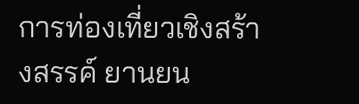การท่องเที่ยวเชิงสร้างสรรค์ ยานยน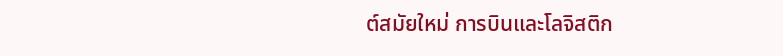ต์สมัยใหม่ การบินและโลจิสติก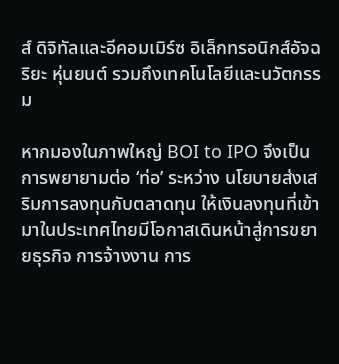ส์ ดิจิทัลและอีคอมเมิร์ซ อิเล็กทรอนิกส์อัจฉริยะ หุ่นยนต์ รวมถึงเทคโนโลยีและนวัตกรรม

หากมองในภาพใหญ่ BOI to IPO จึงเป็นการพยายามต่อ ‘ท่อ’ ระหว่าง นโยบายส่งเสริมการลงทุนกับตลาดทุน ให้เงินลงทุนที่เข้ามาในประเทศไทยมีโอกาสเดินหน้าสู่การขยายธุรกิจ การจ้างงาน การ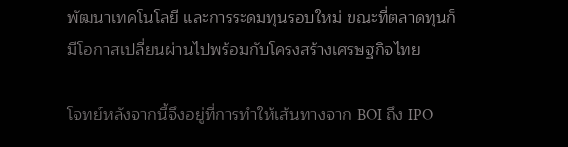พัฒนาเทคโนโลยี และการระดมทุนรอบใหม่ ขณะที่ตลาดทุนก็มีโอกาสเปลี่ยนผ่านไปพร้อมกับโครงสร้างเศรษฐกิจไทย

โจทย์หลังจากนี้จึงอยู่ที่การทำให้เส้นทางจาก BOI ถึง IPO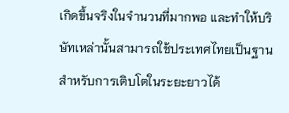เกิดขึ้นจริงในจำนวนที่มากพอ และทำให้บริษัทเหล่านั้นสามารถใช้ประเทศไทยเป็นฐานสำหรับการเติบโตในระยะยาวได้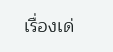เรื่องเด่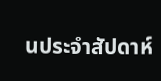นประจำสัปดาห์